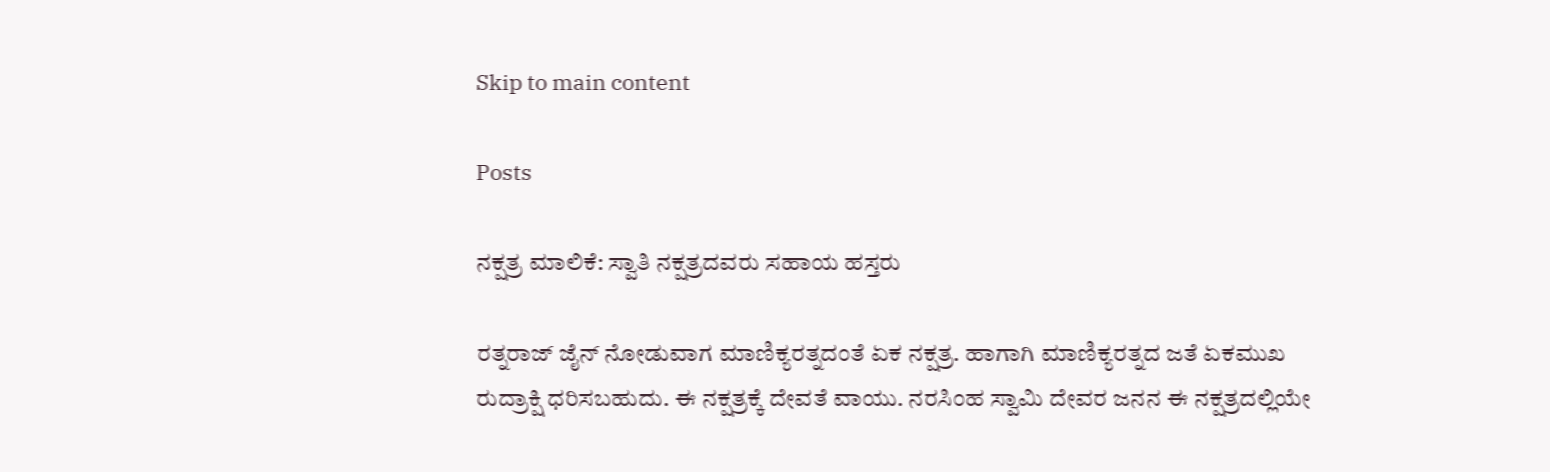Skip to main content

Posts

ನಕ್ಷತ್ರ ಮಾಲಿಕೆ: ಸ್ವಾತಿ ನಕ್ಷತ್ರದವರು ಸಹಾಯ ಹಸ್ತರು

ರತ್ನರಾಜ್ ಜೈನ್ ನೋಡುವಾಗ ಮಾಣಿಕ್ಯರತ್ನದಂತೆ ಏಕ ನಕ್ಷತ್ರ. ಹಾಗಾಗಿ ಮಾಣಿಕ್ಯರತ್ನದ ಜತೆ ಏಕಮುಖ ರುದ್ರಾಕ್ಷಿ ಧರಿಸಬಹುದು. ಈ ನಕ್ಷತ್ರಕ್ಕೆ ದೇವತೆ ವಾಯು. ನರಸಿಂಹ ಸ್ವಾಮಿ ದೇವರ ಜನನ ಈ ನಕ್ಷತ್ರದಲ್ಲಿಯೇ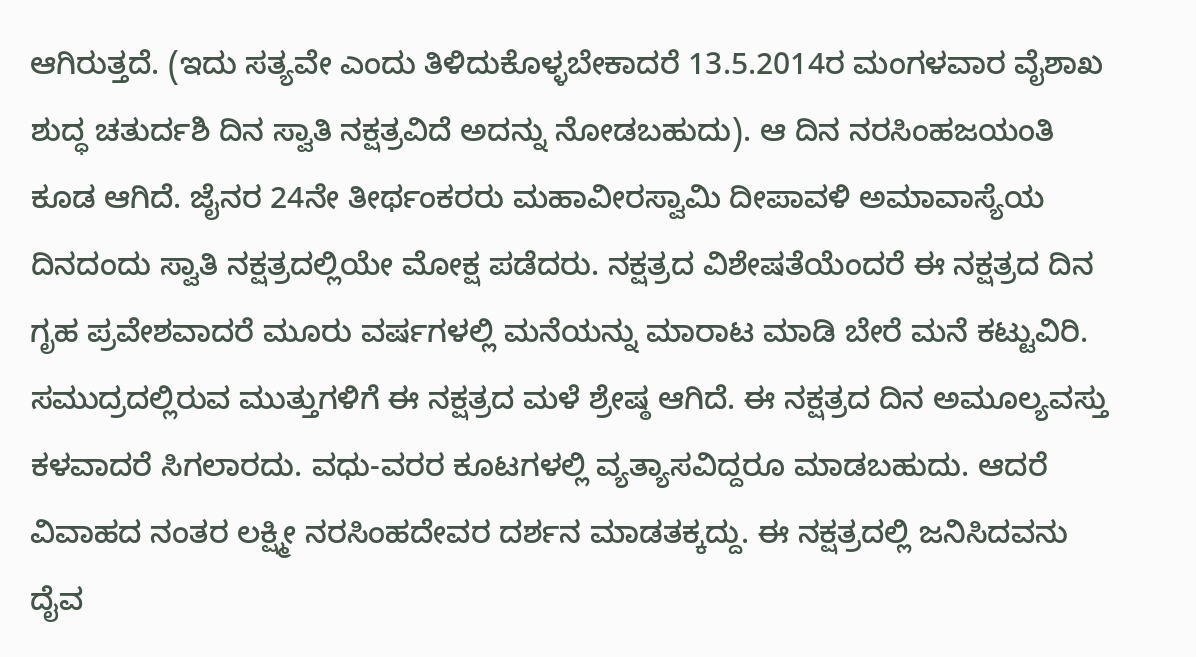ಆಗಿರುತ್ತದೆ. (ಇದು ಸತ್ಯವೇ ಎಂದು ತಿಳಿದುಕೊಳ್ಳಬೇಕಾದರೆ 13.5.2014ರ ಮಂಗಳವಾರ ವೈಶಾಖ ಶುದ್ಧ ಚತುರ್ದಶಿ ದಿನ ಸ್ವಾತಿ ನಕ್ಷತ್ರವಿದೆ ಅದನ್ನು ನೋಡಬಹುದು). ಆ ದಿನ ನರಸಿಂಹಜಯಂತಿ ಕೂಡ ಆಗಿದೆ. ಜೈನರ 24ನೇ ತೀರ್ಥಂಕರರು ಮಹಾವೀರಸ್ವಾಮಿ ದೀಪಾವಳಿ ಅಮಾವಾಸ್ಯೆಯ ದಿನದಂದು ಸ್ವಾತಿ ನಕ್ಷತ್ರದಲ್ಲಿಯೇ ಮೋಕ್ಷ ಪಡೆದರು. ನಕ್ಷತ್ರದ ವಿಶೇಷತೆಯೆಂದರೆ ಈ ನಕ್ಷತ್ರದ ದಿನ ಗೃಹ ಪ್ರವೇಶವಾದರೆ ಮೂರು ವರ್ಷಗಳಲ್ಲಿ ಮನೆಯನ್ನು ಮಾರಾಟ ಮಾಡಿ ಬೇರೆ ಮನೆ ಕಟ್ಟುವಿರಿ. ಸಮುದ್ರದಲ್ಲಿರುವ ಮುತ್ತುಗಳಿಗೆ ಈ ನಕ್ಷತ್ರದ ಮಳೆ ಶ್ರೇಷ್ಠ ಆಗಿದೆ. ಈ ನಕ್ಷತ್ರದ ದಿನ ಅಮೂಲ್ಯವಸ್ತು ಕಳವಾದರೆ ಸಿಗಲಾರದು. ವಧು-ವರರ ಕೂಟಗಳಲ್ಲಿ ವ್ಯತ್ಯಾಸವಿದ್ದರೂ ಮಾಡಬಹುದು. ಆದರೆ ವಿವಾಹದ ನಂತರ ಲಕ್ಷ್ಮೀ ನರಸಿಂಹದೇವರ ದರ್ಶನ ಮಾಡತಕ್ಕದ್ದು. ಈ ನಕ್ಷತ್ರದಲ್ಲಿ ಜನಿಸಿದವನು ದೈವ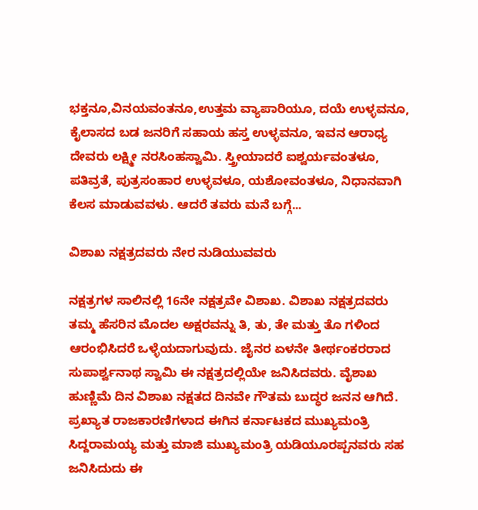ಭಕ್ತನೂ,ವಿನಯವಂತನೂ,ಉತ್ತಮ ವ್ಯಾಪಾರಿಯೂ, ದಯೆ ಉಳ್ಳವನೂ, ಕೈಲಾಸದ ಬಡ ಜನರಿಗೆ ಸಹಾಯ ಹಸ್ತ ಉಳ್ಳವನೂ, ಇವನ ಆರಾಧ್ಯ ದೇವರು ಲಕ್ಷ್ಮೀ ನರಸಿಂಹಸ್ವಾಮಿ. ಸ್ತ್ರೀಯಾದರೆ ಐಶ್ವರ್ಯವಂತಳೂ, ಪತಿವ್ರತೆ, ಪುತ್ರಸಂಹಾರ ಉಳ್ಳವಳೂ, ಯಶೋವಂತಳೂ, ನಿಧಾನವಾಗಿ ಕೆಲಸ ಮಾಡುವವಳು. ಆದರೆ ತವರು ಮನೆ ಬಗ್ಗೆ...

ವಿಶಾಖ ನಕ್ಷತ್ರದವರು ನೇರ ನುಡಿಯುವವರು

ನಕ್ಷತ್ರಗಳ ಸಾಲಿನಲ್ಲಿ 16ನೇ ನಕ್ಷತ್ರವೇ ವಿಶಾಖ. ವಿಶಾಖ ನಕ್ಷತ್ರದವರು ತಮ್ಮ ಹೆಸರಿನ ಮೊದಲ ಅಕ್ಷರವನ್ನು ತಿ, ತು, ತೇ ಮತ್ತು ತೊ ಗಳಿಂದ ಆರಂಭಿಸಿದರೆ ಒಳ್ಳೆಯದಾಗುವುದು. ಜೈನರ ಏಳನೇ ತೀರ್ಥಂಕರರಾದ ಸುಪಾರ್ಶ್ವನಾಥ ಸ್ವಾಮಿ ಈ ನಕ್ಷತ್ರದಲ್ಲಿಯೇ ಜನಿಸಿದವರು. ವೈಶಾಖ ಹುಣ್ಣಿಮೆ ದಿನ ವಿಶಾಖ ನಕ್ಷತದ ದಿನವೇ ಗೌತಮ ಬುದ್ಧರ ಜನನ ಆಗಿದೆ. ಪ್ರಖ್ಯಾತ ರಾಜಕಾರಣಿಗಳಾದ ಈಗಿನ ಕರ್ನಾಟಕದ ಮುಖ್ಯಮಂತ್ರಿ ಸಿದ್ದರಾಮಯ್ಯ ಮತ್ತು ಮಾಜಿ ಮುಖ್ಯಮಂತ್ರಿ ಯಡಿಯೂರಪ್ಪನವರು ಸಹ ಜನಿಸಿದುದು ಈ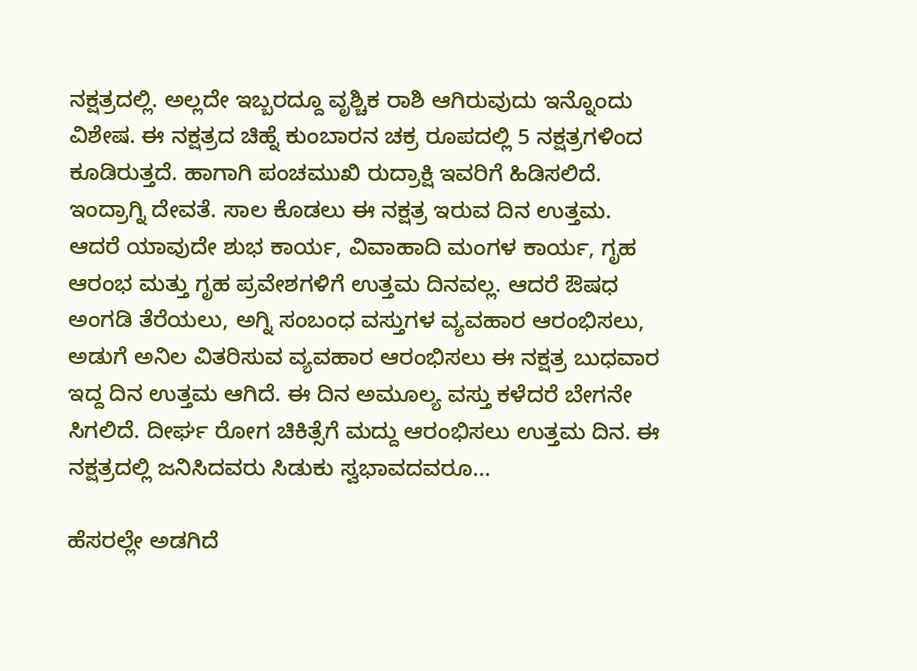ನಕ್ಷತ್ರದಲ್ಲಿ. ಅಲ್ಲದೇ ಇಬ್ಬರದ್ದೂ ವೃಶ್ಚಿಕ ರಾಶಿ ಆಗಿರುವುದು ಇನ್ನೊಂದು ವಿಶೇಷ. ಈ ನಕ್ಷತ್ರದ ಚಿಹ್ನೆ ಕುಂಬಾರನ ಚಕ್ರ ರೂಪದಲ್ಲಿ 5 ನಕ್ಷತ್ರಗಳಿಂದ ಕೂಡಿರುತ್ತದೆ. ಹಾಗಾಗಿ ಪಂಚಮುಖಿ ರುದ್ರಾಕ್ಷಿ ಇವರಿಗೆ ಹಿಡಿಸಲಿದೆ. ಇಂದ್ರಾಗ್ನಿ ದೇವತೆ. ಸಾಲ ಕೊಡಲು ಈ ನಕ್ಷತ್ರ ಇರುವ ದಿನ ಉತ್ತಮ. ಆದರೆ ಯಾವುದೇ ಶುಭ ಕಾರ್ಯ, ವಿವಾಹಾದಿ ಮಂಗಳ ಕಾರ್ಯ, ಗೃಹ ಆರಂಭ ಮತ್ತು ಗೃಹ ಪ್ರವೇಶಗಳಿಗೆ ಉತ್ತಮ ದಿನವಲ್ಲ. ಆದರೆ ಔಷಧ ಅಂಗಡಿ ತೆರೆಯಲು, ಅಗ್ನಿ ಸಂಬಂಧ ವಸ್ತುಗಳ ವ್ಯವಹಾರ ಆರಂಭಿಸಲು, ಅಡುಗೆ ಅನಿಲ ವಿತರಿಸುವ ವ್ಯವಹಾರ ಆರಂಭಿಸಲು ಈ ನಕ್ಷತ್ರ ಬುಧವಾರ ಇದ್ದ ದಿನ ಉತ್ತಮ ಆಗಿದೆ. ಈ ದಿನ ಅಮೂಲ್ಯ ವಸ್ತು ಕಳೆದರೆ ಬೇಗನೇ ಸಿಗಲಿದೆ. ದೀರ್ಘ ರೋಗ ಚಿಕಿತ್ಸೆಗೆ ಮದ್ದು ಆರಂಭಿಸಲು ಉತ್ತಮ ದಿನ. ಈ ನಕ್ಷತ್ರದಲ್ಲಿ ಜನಿಸಿದವರು ಸಿಡುಕು ಸ್ವಭಾವದವರೂ...

ಹೆಸರಲ್ಲೇ ಅಡಗಿದೆ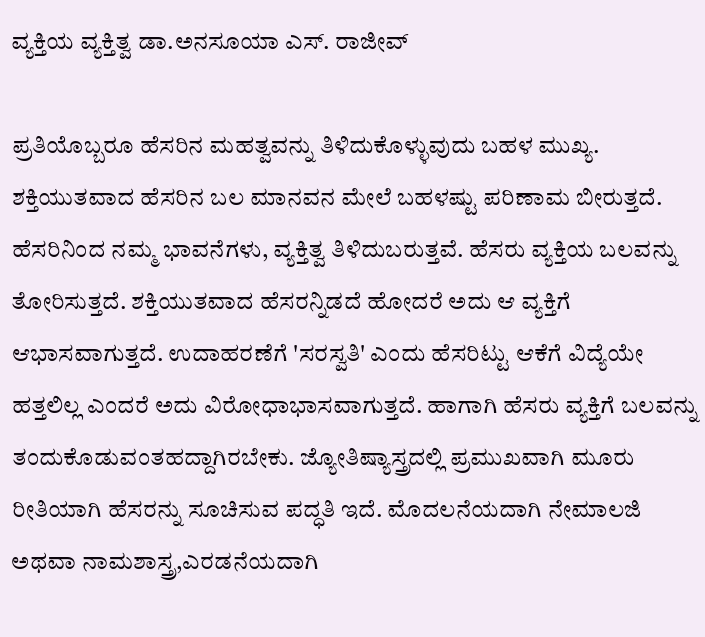ವ್ಯಕ್ತಿಯ ವ್ಯಕ್ತಿತ್ವ ಡಾ.ಅನಸೂಯಾ ಎಸ್. ರಾಜೀವ್

ಪ್ರತಿಯೊಬ್ಬರೂ ಹೆಸರಿನ ಮಹತ್ವವನ್ನು ತಿಳಿದುಕೊಳ್ಳುವುದು ಬಹಳ ಮುಖ್ಯ. ಶಕ್ತಿಯುತವಾದ ಹೆಸರಿನ ಬಲ ಮಾನವನ ಮೇಲೆ ಬಹಳಷ್ಟು ಪರಿಣಾಮ ಬೀರುತ್ತದೆ. ಹೆಸರಿನಿಂದ ನಮ್ಮ ಭಾವನೆಗಳು, ವ್ಯಕ್ತಿತ್ವ ತಿಳಿದುಬರುತ್ತವೆ. ಹೆಸರು ವ್ಯಕ್ತಿಯ ಬಲವನ್ನು ತೋರಿಸುತ್ತದೆ. ಶಕ್ತಿಯುತವಾದ ಹೆಸರನ್ನಿಡದೆ ಹೋದರೆ ಅದು ಆ ವ್ಯಕ್ತಿಗೆ ಆಭಾಸವಾಗುತ್ತದೆ. ಉದಾಹರಣೆಗೆ 'ಸರಸ್ವತಿ' ಎಂದು ಹೆಸರಿಟ್ಟು ಆಕೆಗೆ ವಿದ್ಯೆಯೇ ಹತ್ತಲಿಲ್ಲ ಎಂದರೆ ಅದು ವಿರೋಧಾಭಾಸವಾಗುತ್ತದೆ. ಹಾಗಾಗಿ ಹೆಸರು ವ್ಯಕ್ತಿಗೆ ಬಲವನ್ನು ತಂದುಕೊಡುವಂತಹದ್ದಾಗಿರಬೇಕು. ಜ್ಯೋತಿಷ್ಯಾಸ್ತ್ರದಲ್ಲಿ ಪ್ರಮುಖವಾಗಿ ಮೂರು ರೀತಿಯಾಗಿ ಹೆಸರನ್ನು ಸೂಚಿಸುವ ಪದ್ಧತಿ ಇದೆ. ಮೊದಲನೆಯದಾಗಿ ನೇಮಾಲಜಿ ಅಥವಾ ನಾಮಶಾಸ್ತ್ರ,ಎರಡನೆಯದಾಗಿ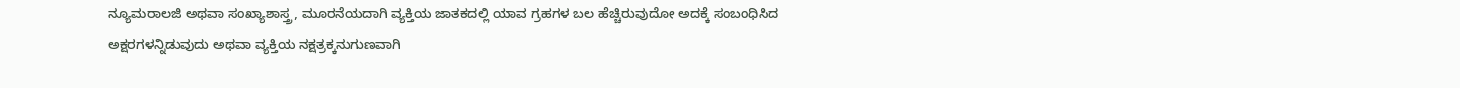ನ್ಯೂಮರಾಲಜಿ ಅಥವಾ ಸಂಖ್ಯಾಶಾಸ್ತ್ರ, ಮೂರನೆಯದಾಗಿ ವ್ಯಕ್ತಿಯ ಜಾತಕದಲ್ಲಿ ಯಾವ ಗ್ರಹಗಳ ಬಲ ಹೆಚ್ಚಿರುವುದೋ ಅದಕ್ಕೆ ಸಂಬಂಧಿಸಿದ ಅಕ್ಷರಗಳನ್ನಿಡುವುದು ಅಥವಾ ವ್ಯಕ್ತಿಯ ನಕ್ಷತ್ರಕ್ಕನುಗುಣವಾಗಿ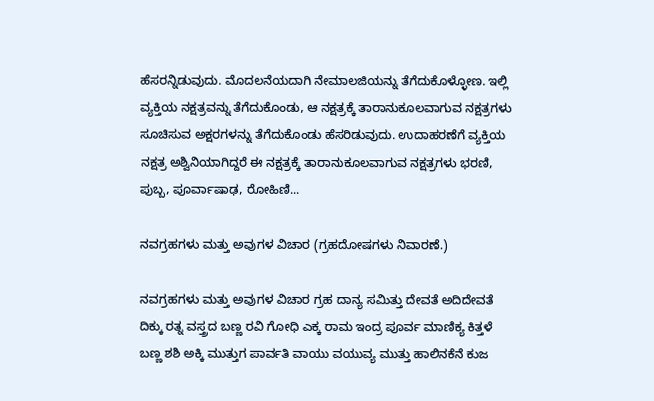ಹೆಸರನ್ನಿಡುವುದು. ಮೊದಲನೆಯದಾಗಿ ನೇಮಾಲಜಿಯನ್ನು ತೆಗೆದುಕೊಳ್ಳೋಣ. ಇಲ್ಲಿ ವ್ಯಕ್ತಿಯ ನಕ್ಷತ್ರವನ್ನು ತೆಗೆದುಕೊಂಡು, ಆ ನಕ್ಷತ್ರಕ್ಕೆ ತಾರಾನುಕೂಲವಾಗುವ ನಕ್ಷತ್ರಗಳು ಸೂಚಿಸುವ ಅಕ್ಷರಗಳನ್ನು ತೆಗೆದುಕೊಂಡು ಹೆಸರಿಡುವುದು. ಉದಾಹರಣೆಗೆ ವ್ಯಕ್ತಿಯ ನಕ್ಷತ್ರ ಅಶ್ವಿನಿಯಾಗಿದ್ದರೆ ಈ ನಕ್ಷತ್ರಕ್ಕೆ ತಾರಾನುಕೂಲವಾಗುವ ನಕ್ಷತ್ರಗಳು ಭರಣಿ, ಪುಬ್ಬ, ಪೂರ್ವಾಷಾಢ, ರೋಹಿಣಿ...

ನವಗ್ರಹಗಳು ಮತ್ತು ಅವುಗಳ ವಿಚಾರ (ಗ್ರಹದೋಷಗಳು ನಿವಾರಣೆ.)

ನವಗ್ರಹಗಳು ಮತ್ತು ಅವುಗಳ ವಿಚಾರ ಗ್ರಹ ದಾನ್ಯ ಸಮಿತ್ತು ದೇವತೆ ಅದಿದೇವತೆ ದಿಕ್ಕು ರತ್ನ ವಸ್ತ್ರದ ಬಣ್ಣ ರವಿ ಗೋಧಿ ಎಕ್ಕ ರಾಮ ಇಂದ್ರ ಪೂರ್ವ ಮಾಣಿಕ್ಯ ಕಿತ್ತಳೆ ಬಣ್ಣ ಶಶಿ ಅಕ್ಕಿ ಮುತ್ತುಗ ಪಾರ್ವತಿ ವಾಯು ವಯುವ್ಯ ಮುತ್ತು ಹಾಲಿನಕೆನೆ ಕುಜ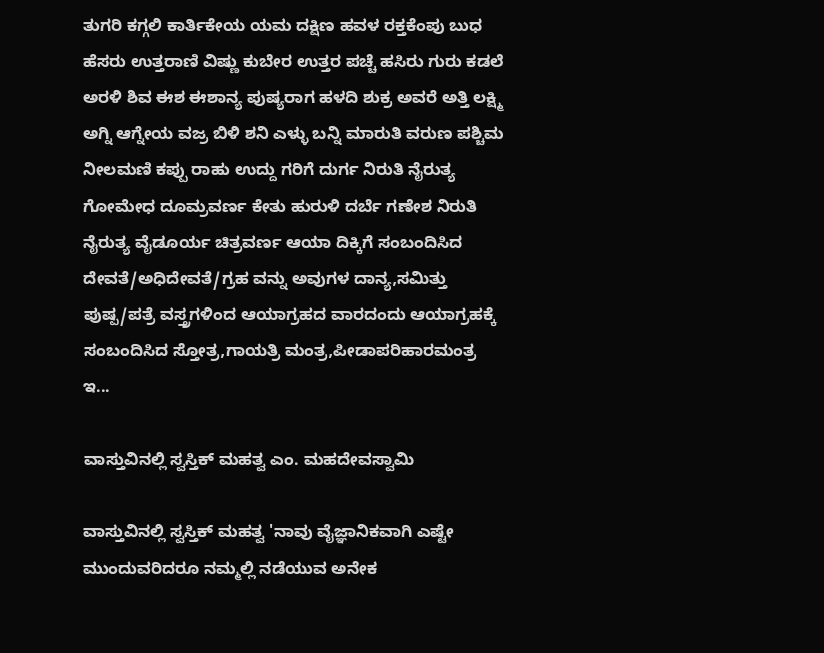ತುಗರಿ ಕಗ್ಗಲಿ ಕಾರ್ತಿಕೇಯ ಯಮ ದಕ್ಷಿಣ ಹವಳ ರಕ್ತಕೆಂಪು ಬುಧ ಹೆಸರು ಉತ್ತರಾಣಿ ವಿಷ್ಣು ಕುಬೇರ ಉತ್ತರ ಪಚ್ಚೆ ಹಸಿರು ಗುರು ಕಡಲೆ ಅರಳಿ ಶಿವ ಈಶ ಈಶಾನ್ಯ ಪುಷ್ಯರಾಗ ಹಳದಿ ಶುಕ್ರ ಅವರೆ ಅತ್ತಿ ಲಕ್ಷ್ಮಿ ಅಗ್ನಿ ಆಗ್ನೇಯ ವಜ್ರ ಬಿಳಿ ಶನಿ ಎಳ್ಳು ಬನ್ನಿ ಮಾರುತಿ ವರುಣ ಪಶ್ಚಿಮ ನೀಲಮಣಿ ಕಪ್ಪು ರಾಹು ಉದ್ದು ಗರಿಗೆ ದುರ್ಗ ನಿರುತಿ ನೈರುತ್ಯ ಗೋಮೇಧ ದೂಮ್ರವರ್ಣ ಕೇತು ಹುರುಳಿ ದರ್ಬೆ ಗಣೇಶ ನಿರುತಿ ನೈರುತ್ಯ ವೈಡೂರ್ಯ ಚಿತ್ರವರ್ಣ ಆಯಾ ದಿಕ್ಕಿಗೆ ಸಂಬಂದಿಸಿದ ದೇವತೆ/ಅಧಿದೇವತೆ/ಗ್ರಹ ವನ್ನು ಅವುಗಳ ದಾನ್ಯ,ಸಮಿತ್ತು ಪುಷ್ಪ/ಪತ್ರೆ ವಸ್ತ್ರಗಳಿಂದ ಆಯಾಗ್ರಹದ ವಾರದಂದು ಆಯಾಗ್ರಹಕ್ಕೆ ಸಂಬಂದಿಸಿದ ಸ್ತೋತ್ರ,ಗಾಯತ್ರಿ ಮಂತ್ರ,ಪೀಡಾಪರಿಹಾರಮಂತ್ರ ಇ...

ವಾಸ್ತುವಿನಲ್ಲಿ ಸ್ವಸ್ತಿಕ್ ಮಹತ್ವ ಎಂ. ಮಹದೇವಸ್ವಾಮಿ

ವಾಸ್ತುವಿನಲ್ಲಿ ಸ್ವಸ್ತಿಕ್ ಮಹತ್ವ 'ನಾವು ವೈಜ್ಞಾನಿಕವಾಗಿ ಎಷ್ಟೇ ಮುಂದುವರಿದರೂ ನಮ್ಮಲ್ಲಿ ನಡೆಯುವ ಅನೇಕ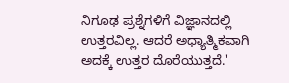ನಿಗೂಢ ಪ್ರಶ್ನೆಗಳಿಗೆ ವಿಜ್ಞಾನದಲ್ಲಿ ಉತ್ತರವಿಲ್ಲ. ಆದರೆ ಅಧ್ಯಾತ್ಮಿಕವಾಗಿ ಅದಕ್ಕೆ ಉತ್ತರ ದೊರೆಯುತ್ತದೆ.'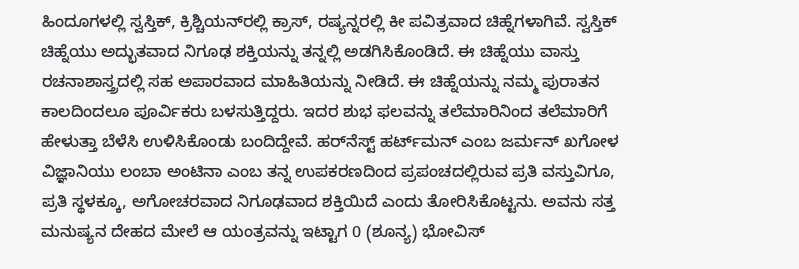ಹಿಂದೂಗಳಲ್ಲಿ ಸ್ವಸ್ತಿಕ್, ಕ್ರಿಶ್ಚಿಯನ್‌ರಲ್ಲಿ ಕ್ರಾಸ್, ರಷ್ಯನ್ನರಲ್ಲಿ ಕೀ ಪವಿತ್ರವಾದ ಚಿಹ್ನೆಗಳಾಗಿವೆ. ಸ್ವಸ್ತಿಕ್ ಚಿಹ್ನೆಯು ಅದ್ಭುತವಾದ ನಿಗೂಢ ಶಕ್ತಿಯನ್ನು ತನ್ನಲ್ಲಿ ಅಡಗಿಸಿಕೊಂಡಿದೆ. ಈ ಚಿಹ್ನೆಯು ವಾಸ್ತು ರಚನಾಶಾಸ್ತ್ರದಲ್ಲಿ ಸಹ ಅಪಾರವಾದ ಮಾಹಿತಿಯನ್ನು ನೀಡಿದೆ. ಈ ಚಿಹ್ನೆಯನ್ನು ನಮ್ಮ ಪುರಾತನ ಕಾಲದಿಂದಲೂ ಪೂರ್ವಿಕರು ಬಳಸುತ್ತಿದ್ದರು. ಇದರ ಶುಭ ಫಲವನ್ನು ತಲೆಮಾರಿನಿಂದ ತಲೆಮಾರಿಗೆ ಹೇಳುತ್ತಾ ಬೆಳೆಸಿ ಉಳಿಸಿಕೊಂಡು ಬಂದಿದ್ದೇವೆ. ಹರ್‌ನೆಸ್ಟ್ ಹರ್ಟ್‌ಮನ್ ಎಂಬ ಜರ್ಮನ್ ಖಗೋಳ ವಿಜ್ಞಾನಿಯು ಲಂಬಾ ಅಂಟಿನಾ ಎಂಬ ತನ್ನ ಉಪಕರಣದಿಂದ ಪ್ರಪಂಚದಲ್ಲಿರುವ ಪ್ರತಿ ವಸ್ತುವಿಗೂ, ಪ್ರತಿ ಸ್ಥಳಕ್ಕೂ, ಅಗೋಚರವಾದ ನಿಗೂಢವಾದ ಶಕ್ತಿಯಿದೆ ಎಂದು ತೋರಿಸಿಕೊಟ್ಟನು. ಅವನು ಸತ್ತ ಮನುಷ್ಯನ ದೇಹದ ಮೇಲೆ ಆ ಯಂತ್ರವನ್ನು ಇಟ್ಟಾಗ 0 (ಶೂನ್ಯ) ಭೋವಿಸ್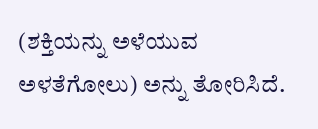(ಶಕ್ತಿಯನ್ನು ಅಳೆಯುವ ಅಳತೆಗೋಲು) ಅನ್ನು ತೋರಿಸಿದೆ.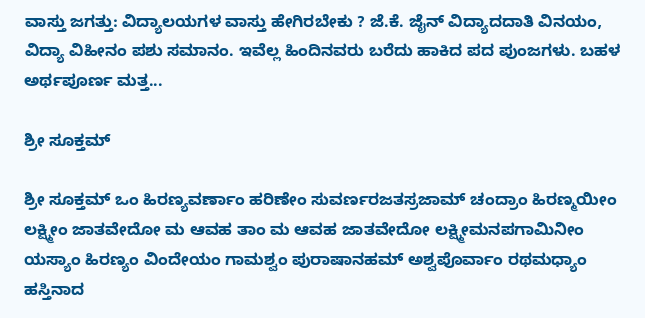ವಾಸ್ತು ಜಗತ್ತು: ವಿದ್ಯಾಲಯಗಳ ವಾಸ್ತು ಹೇಗಿರಬೇಕು ? ಜೆ.ಕೆ. ಜೈನ್ ವಿದ್ಯಾದದಾತಿ ವಿನಯಂ, ವಿದ್ಯಾ ವಿಹೀನಂ ಪಶು ಸಮಾನಂ. ಇವೆಲ್ಲ ಹಿಂದಿನವರು ಬರೆದು ಹಾಕಿದ ಪದ ಪುಂಜಗಳು. ಬಹಳ ಅರ್ಥಪೂರ್ಣ ಮತ್ತ...

ಶ್ರೀ ಸೂಕ್ತಮ್

ಶ್ರೀ ಸೂಕ್ತಮ್ ಒಂ ಹಿರಣ್ಯವರ್ಣಾಂ ಹರಿಣೇಂ ಸುವರ್ಣರಜತಸ್ರಜಾಮ್ ಚಂದ್ರಾಂ ಹಿರಣ್ಮಯೀಂ ಲಕ್ಷ್ಮೀಂ ಜಾತವೇದೋ ಮ ಆವಹ ತಾಂ ಮ ಆವಹ ಜಾತವೇದೋ ಲಕ್ಷ್ಮೀಮನಪಗಾಮಿನೀಂ ಯಸ್ಯಾಂ ಹಿರಣ್ಯಂ ವಿಂದೇಯಂ ಗಾಮಶ್ವಂ ಪುರಾಷಾನಹಮ್ ಅಶ್ವಪೊರ್ವಾಂ ರಥಮಧ್ಯಾಂ ಹಸ್ತಿನಾದ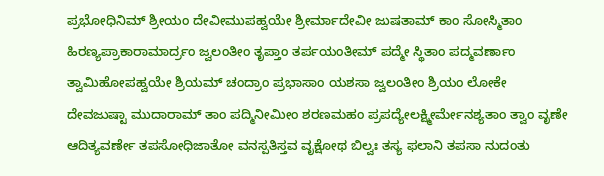ಪ್ರಭೋಧಿನಿಮ್ ಶ್ರೀಯಂ ದೇವೀಮುಪಹ್ವಯೇ ಶ್ರೀರ್ಮಾದೇವೀ ಜುಷತಾಮ್ ಕಾಂ ಸೋಸ್ಮಿತಾಂ ಹಿರಣ್ಯಪ್ರಾಕಾರಾಮಾರ್ದ್ರಂ ಜ್ವಲಂತೀಂ ತೃಪ್ತಾಂ ತರ್ಪಯಂತೀಮ್ ಪದ್ಮೇ ಸ್ಥಿತಾಂ ಪದ್ಮವರ್ಣಾಂ ತ್ವಾಮಿಹೋಪಹ್ವಯೇ ಶ್ರಿಯಮ್ ಚಂದ್ರಾಂ ಪ್ರಭಾಸಾಂ ಯಶಸಾ ಜ್ವಲಂತೀಂ ಶ್ರಿಯಂ ಲೋಕೇ ದೇವಜುಷ್ಟಾ ಮುದಾರಾಮ್ ತಾಂ ಪದ್ಮಿನೀಮೀಂ ಶರಣಮಹಂ ಪ್ರಪದ್ಯೇಲಕ್ಷ್ಮೀರ್ಮೇನಶ್ಯತಾಂ ತ್ವಾಂ ವೃಣೇ ಆದಿತ್ಯವರ್ಣೇ ತಪಸೋಧಿಜಾತೋ ವನಸ್ಪತಿಸ್ತವ ವೃಕ್ಷೋಥ ಬಿಲ್ವಃ ತಸ್ಯ ಫಲಾನಿ ತಪಸಾ ನುದಂತು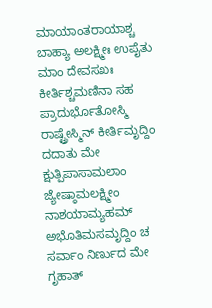ಮಾಯಾಂತರಾಯಾಶ್ಚ ಬಾಹ್ಯಾ ಅಲಕ್ಷ್ಮೀಃ ಉಪೈತು ಮಾಂ ದೇವಸಖಃ ಕೀರ್ತಿಶ್ಚಮಣಿನಾ ಸಹ ಪ್ರಾದುರ್ಭೊತೋಸ್ಮಿ ರಾಷ್ಟ್ರೇಸ್ಮಿನ್ ಕೀರ್ತಿಮೃದ್ದಿಂ ದದಾತು ಮೇ ಕ್ಷುತ್ಪಿಪಾಸಾಮಲಾಂ ಜ್ಯೇಷ್ಠಾಮಲಕ್ಷ್ಮೀಂ ನಾಶಯಾಮ್ಯಹಮ್ ಅಭೊತಿಮಸಮೃದ್ದಿಂ ಚ ಸರ್ವಾಂ ನಿರ್ಣುದ ಮೇ ಗೃಹಾತ್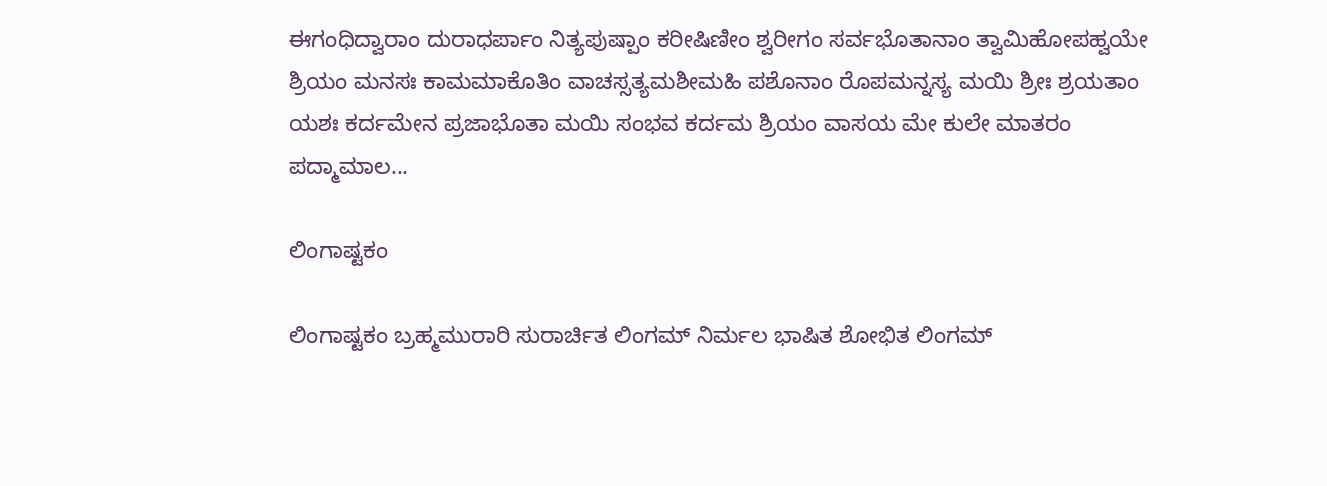ಈಗಂಧಿದ್ವಾರಾಂ ದುರಾಧರ್ಪಾಂ ನಿತ್ಯಪುಷ್ಪಾಂ ಕರೀಷಿಣೀಂ ಶ್ವರೀಗಂ ಸರ್ವಭೊತಾನಾಂ ತ್ವಾಮಿಹೋಪಹ್ವಯೇ ಶ್ರಿಯಂ ಮನಸಃ ಕಾಮಮಾಕೊತಿಂ ವಾಚಸ್ಸತ್ಯಮಶೀಮಹಿ ಪಶೊನಾಂ ರೊಪಮನ್ನಸ್ಯ ಮಯಿ ಶ್ರೀಃ ಶ್ರಯತಾಂ ಯಶಃ ಕರ್ದಮೇನ ಪ್ರಜಾಭೊತಾ ಮಯಿ ಸಂಭವ ಕರ್ದಮ ಶ್ರಿಯಂ ವಾಸಯ ಮೇ ಕುಲೇ ಮಾತರಂ ಪದ್ಮಾಮಾಲ...

ಲಿಂಗಾಷ್ಟಕಂ

ಲಿಂಗಾಷ್ಟಕಂ ಬ್ರಹ್ಮಮುರಾರಿ ಸುರಾರ್ಚಿತ ಲಿಂಗಮ್ ನಿರ್ಮಲ ಭಾಷಿತ ಶೋಭಿತ ಲಿಂಗಮ್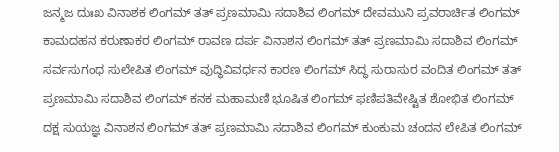ಜನ್ಮಜ ದುಃಖ ವಿನಾಶಕ ಲಿಂಗಮ್ ತತ್ ಪ್ರಣಮಾಮಿ ಸದಾಶಿವ ಲಿಂಗಮ್ ದೇವಮುನಿ ಪ್ರವರಾರ್ಚಿತ ಲಿಂಗಮ್ ಕಾಮದಹನ ಕರುಣಾಕರ ಲಿಂಗಮ್ ರಾವಣ ದರ್ಪ ವಿನಾಶನ ಲಿಂಗಮ್ ತತ್ ಪ್ರಣಮಾಮಿ ಸದಾಶಿವ ಲಿಂಗಮ್ ಸರ್ವಸುಗಂಧ ಸುಲೇಪಿತ ಲಿಂಗಮ್ ವುದ್ಧಿವಿವರ್ಧನ ಕಾರಣ ಲಿಂಗಮ್ ಸಿದ್ಧ ಸುರಾಸುರ ವಂದಿತ ಲಿಂಗಮ್ ತತ್ ಪ್ರಣಮಾಮಿ ಸದಾಶಿವ ಲಿಂಗಮ್ ಕನಕ ಮಹಾಮಣಿ ಭೂಷಿತ ಲಿಂಗಮ್ ಫಣಿಪತಿವೇಷ್ಟಿತ ಶೋಭಿತ ಲಿಂಗಮ್ ದಕ್ಷ ಸುಯಜ್ಞ ವಿನಾಶನ ಲಿಂಗಮ್ ತತ್ ಪ್ರಣಮಾಮಿ ಸದಾಶಿವ ಲಿಂಗಮ್ ಕುಂಕುಮ ಚಂದನ ಲೇಪಿತ ಲಿಂಗಮ್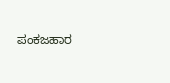ಪಂಕಜಹಾರ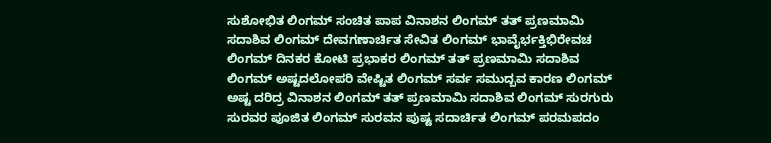ಸುಶೋಭಿತ ಲಿಂಗಮ್ ಸಂಚಿತ ಪಾಪ ವಿನಾಶನ ಲಿಂಗಮ್ ತತ್ ಪ್ರಣಮಾಮಿ ಸದಾಶಿವ ಲಿಂಗಮ್ ದೇವಗಣಾರ್ಚಿತ ಸೇವಿತ ಲಿಂಗಮ್ ಭಾವೈರ್ಭಕ್ತಿಭಿರೇವಚ ಲಿಂಗಮ್ ದಿನಕರ ಕೋಟಿ ಪ್ರಭಾಕರ ಲಿಂಗಮ್ ತತ್ ಪ್ರಣಮಾಮಿ ಸದಾಶಿವ ಲಿಂಗಮ್ ಅಷ್ಟದಲೋಪರಿ ವೇಷ್ಟಿತ ಲಿಂಗಮ್ ಸರ್ವ ಸಮುದ್ಬವ ಕಾರಣ ಲಿಂಗಮ್ ಅಷ್ಟ ದರಿದ್ರ ವಿನಾಶನ ಲಿಂಗಮ್ ತತ್ ಪ್ರಣಮಾಮಿ ಸದಾಶಿವ ಲಿಂಗಮ್ ಸುರಗುರು ಸುರವರ ಪೂಜಿತ ಲಿಂಗಮ್ ಸುರವನ ಪುಷ್ಟ ಸದಾರ್ಚಿತ ಲಿಂಗಮ್ ಪರಮಪದಂ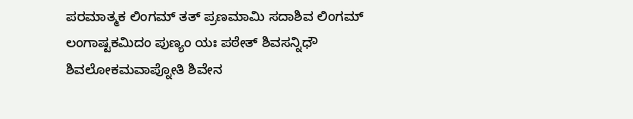ಪರಮಾತ್ಮಕ ಲಿಂಗಮ್ ತತ್ ಪ್ರಣಮಾಮಿ ಸದಾಶಿವ ಲಿಂಗಮ್ ಲಂಗಾಷ್ಟಕಮಿದಂ ಪುಣ್ಯಂ ಯಃ ಪಠೇತ್ ಶಿವಸನ್ನಿಧೌ ಶಿವಲೋಕಮವಾಪ್ನೋತಿ ಶಿವೇನ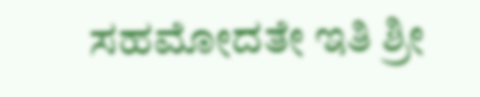ಸಹಮೋದತೇ ಇತಿ ಶ್ರೀ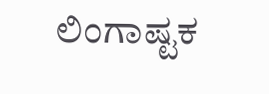ಲಿಂಗಾಷ್ಟಕ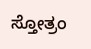ಸ್ತೋತ್ರಂ